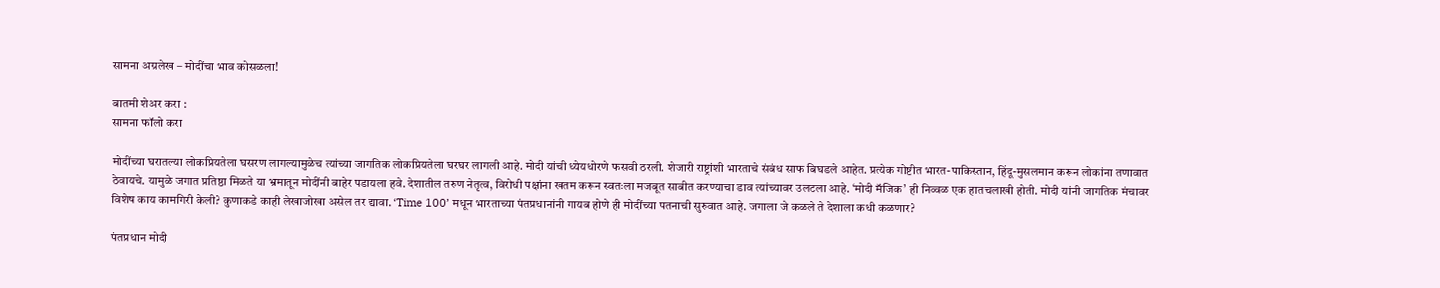सामना अग्रलेख – मोदींचा भाव कोसळला!

बातमी शेअर करा :
सामना फॉलो करा

मोदींच्या घरातल्या लोकप्रियतेला घसरण लागल्यामुळेच त्यांच्या जागतिक लोकप्रियतेला घरघर लागली आहे. मोदी यांची ध्येयधोरणे फसवी ठरली. शेजारी राष्ट्रांशी भारताचे संबंध साफ बिघडले आहेत. प्रत्येक गोष्टीत भारत-पाकिस्तान, हिंदू-मुसलमान करून लोकांना तणावात ठेवायचे. यामुळे जगात प्रतिष्ठा मिळते या भ्रमातून मोदींनी बाहेर पडायला हवे. देशातील तरुण नेतृत्व, विरोधी पक्षांना खतम करून स्वतःला मजबूत साबीत करण्याचा डाव त्यांच्यावर उलटला आहे. ‘मोदी मॅजिक’ ही निव्वळ एक हातचलाखी होती. मोदी यांनी जागतिक मंचावर विशेष काय कामगिरी केली? कुणाकडे काही लेखाजोखा असेल तर द्यावा. ‘Time 100’ मधून भारताच्या पंतप्रधानांनी गायब होणे ही मोदींच्या पतनाची सुरुवात आहे. जगाला जे कळले ते देशाला कधी कळणार?

पंतप्रधान मोदी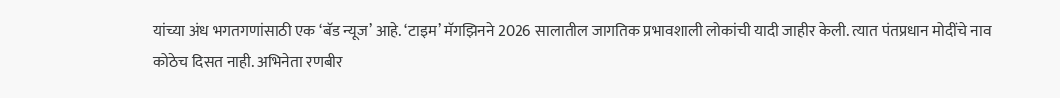यांच्या अंध भगतगणांसाठी एक ‘बॅड न्यूज’ आहे. ‘टाइम’ मॅगझिनने 2026 सालातील जागतिक प्रभावशाली लोकांची यादी जाहीर केली. त्यात पंतप्रधान मोदींचे नाव कोठेच दिसत नाही. अभिनेता रणबीर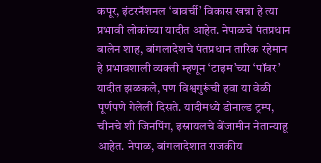कपूर, इंटरनॅशनल ‘बावर्ची’ विकास खन्ना हे त्या प्रभावी लोकांच्या यादीत आहेत. नेपाळचे पंतप्रधान बालेन शाह, बांगलादेशचे पंतप्रधान तारिक रहेमान हे प्रभावशाली व्यक्ती म्हणून ‘टाइम’च्या ‘पॉवर’ यादीत झळकले, पण विश्वगुरूंची हवा या वेळी पूर्णपणे गेलेली दिसते. यादीमध्ये डोनाल्ड ट्रम्प, चीनचे शी जिनपिंग, इस्रायलचे बेंजामीन नेतान्याहू आहेत. नेपाळ, बांगलादेशात राजकीय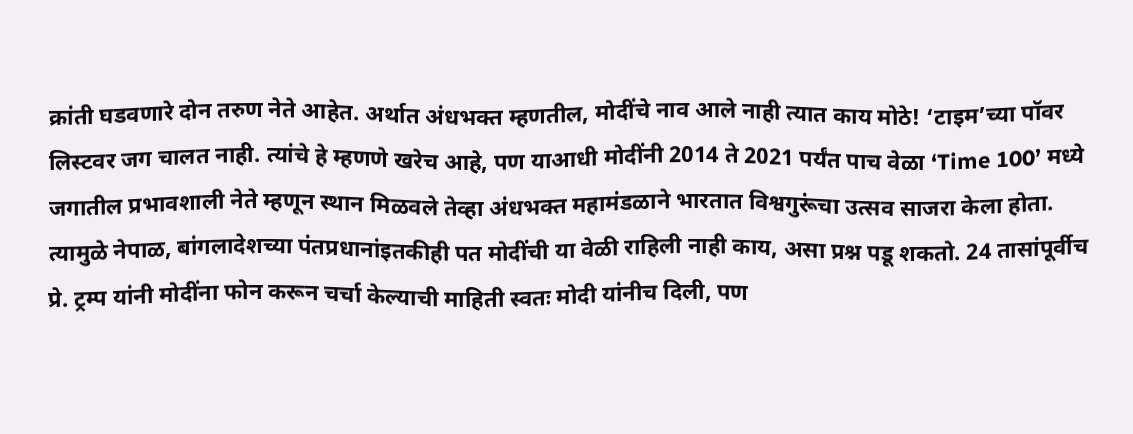क्रांती घडवणारे दोन तरुण नेते आहेत. अर्थात अंधभक्त म्हणतील, मोदींचे नाव आले नाही त्यात काय मोठे! ‘टाइम’च्या पॉवर लिस्टवर जग चालत नाही. त्यांचे हे म्हणणे खरेच आहे, पण याआधी मोदींनी 2014 ते 2021 पर्यंत पाच वेळा ‘Time 100’ मध्ये जगातील प्रभावशाली नेते म्हणून स्थान मिळवले तेव्हा अंधभक्त महामंडळाने भारतात विश्वगुरूंचा उत्सव साजरा केला होता. त्यामुळे नेपाळ, बांगलादेशच्या पंतप्रधानांइतकीही पत मोदींची या वेळी राहिली नाही काय, असा प्रश्न पडू शकतो. 24 तासांपूर्वीच प्रे. ट्रम्प यांनी मोदींना फोन करून चर्चा केल्याची माहिती स्वतः मोदी यांनीच दिली, पण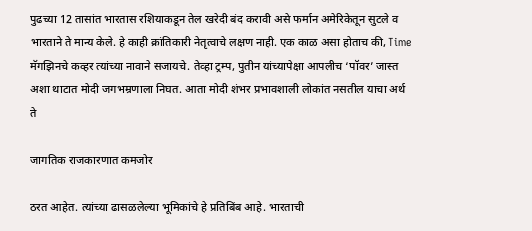पुढच्या 12 तासांत भारतास रशियाकडून तेल खरेदी बंद करावी असे फर्मान अमेरिकेतून सुटले व भारताने ते मान्य केले. हे काही क्रांतिकारी नेतृत्वाचे लक्षण नाही. एक काळ असा होताच की, Time मॅगझिनचे कव्हर त्यांच्या नावाने सजायचे. तेव्हा ट्रम्प, पुतीन यांच्यापेक्षा आपलीच ‘पॉवर’ जास्त अशा थाटात मोदी जगभम्रणाला निघत. आता मोदी शंभर प्रभावशाली लोकांत नसतील याचा अर्थ ते

जागतिक राजकारणात कमजोर

ठरत आहेत. त्यांच्या ढासळलेल्या भूमिकांचे हे प्रतिबिंब आहे. भारताची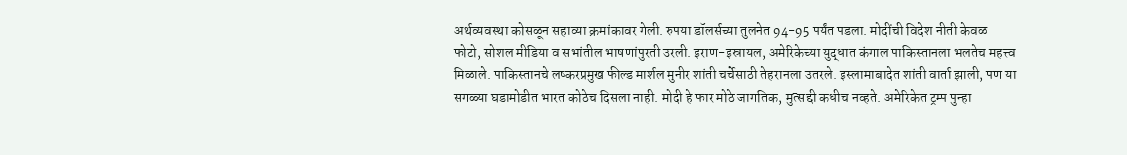अर्थव्यवस्था कोसळून सहाव्या क्रमांकावर गेली. रुपया डॉलर्सच्या तुलनेत 94-95 पर्यंत पडला. मोदींची विदेश नीती केवळ फोटो, सोशल मीडिया व सभांतील भाषणांपुरती उरली. इराण-इस्रायल, अमेरिकेच्या युद्धात कंगाल पाकिस्तानला भलतेच महत्त्व मिळाले. पाकिस्तानचे लष्करप्रमुख फील्ड मार्शल मुनीर शांती चर्चेसाठी तेहरानला उतरले. इस्लामाबादेत शांती वार्ता झाली, पण या सगळ्या घडामोडीत भारत कोठेच दिसला नाही. मोदी हे फार मोठे जागतिक, मुत्सद्दी कधीच नव्हते. अमेरिकेत ट्रम्प पुन्हा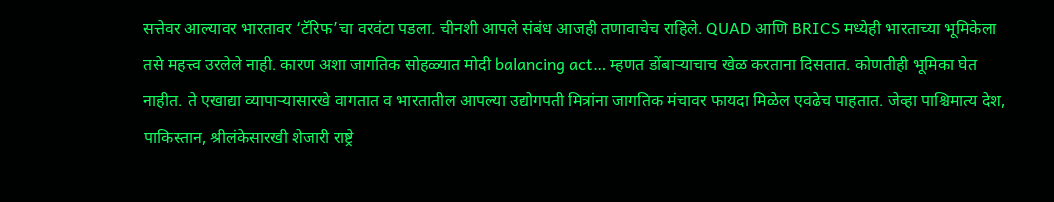सत्तेवर आल्यावर भारतावर ‘टॅरिफ’चा वरवंटा पडला. चीनशी आपले संबंध आजही तणावाचेच राहिले. QUAD आणि BRICS मध्येही भारताच्या भूमिकेला तसे महत्त्व उरलेले नाही. कारण अशा जागतिक सोहळ्यात मोदी balancing act… म्हणत डोंबाऱ्याचाच खेळ करताना दिसतात. कोणतीही भूमिका घेत नाहीत. ते एखाद्या व्यापाऱ्यासारखे वागतात व भारतातील आपल्या उद्योगपती मित्रांना जागतिक मंचावर फायदा मिळेल एवढेच पाहतात. जेव्हा पाश्चिमात्य देश, पाकिस्तान, श्रीलंकेसारखी शेजारी राष्ट्रे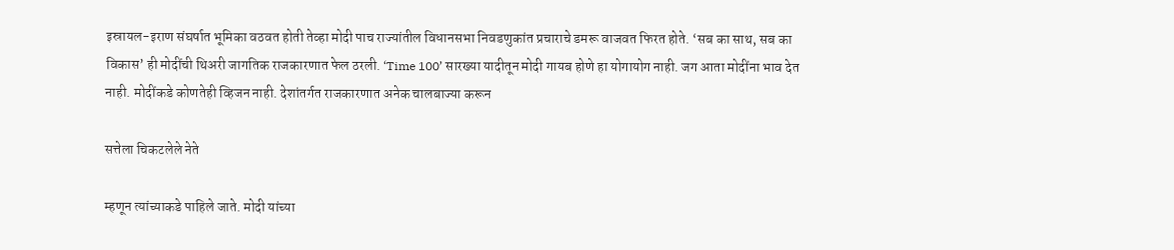इस्रायल-इराण संघर्षात भूमिका वठवत होती तेव्हा मोदी पाच राज्यांतील विधानसभा निवडणुकांत प्रचाराचे डमरू वाजवत फिरत होते. ‘सब का साथ, सब का विकास’ ही मोदींची थिअरी जागतिक राजकारणात फेल ठरली. ‘Time 100’ सारख्या यादीतून मोदी गायब होणे हा योगायोग नाही. जग आता मोदींना भाव देत नाही. मोदींकडे कोणतेही व्हिजन नाही. देशांतर्गत राजकारणात अनेक चालबाज्या करून

सत्तेला चिकटलेले नेते

म्हणून त्यांच्याकडे पाहिले जाते. मोदी यांच्या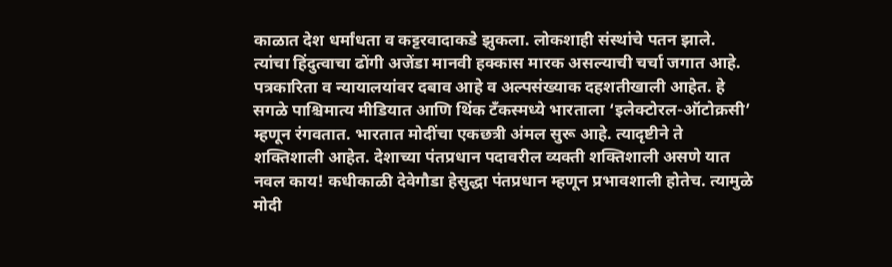काळात देश धर्मांधता व कट्टरवादाकडे झुकला. लोकशाही संस्थांचे पतन झाले. त्यांचा हिंदुत्वाचा ढोंगी अजेंडा मानवी हक्कास मारक असल्याची चर्चा जगात आहे. पत्रकारिता व न्यायालयांवर दबाव आहे व अल्पसंख्याक दहशतीखाली आहेत. हे सगळे पाश्चिमात्य मीडियात आणि थिंक टँकस्मध्ये भारताला ‘इलेक्टोरल-ऑटोक्रसी’ म्हणून रंगवतात. भारतात मोदींचा एकछत्री अंमल सुरू आहे. त्यादृष्टीने ते शक्तिशाली आहेत. देशाच्या पंतप्रधान पदावरील व्यक्ती शक्तिशाली असणे यात नवल काय! कधीकाळी देवेगौडा हेसुद्धा पंतप्रधान म्हणून प्रभावशाली होतेच. त्यामुळे मोदी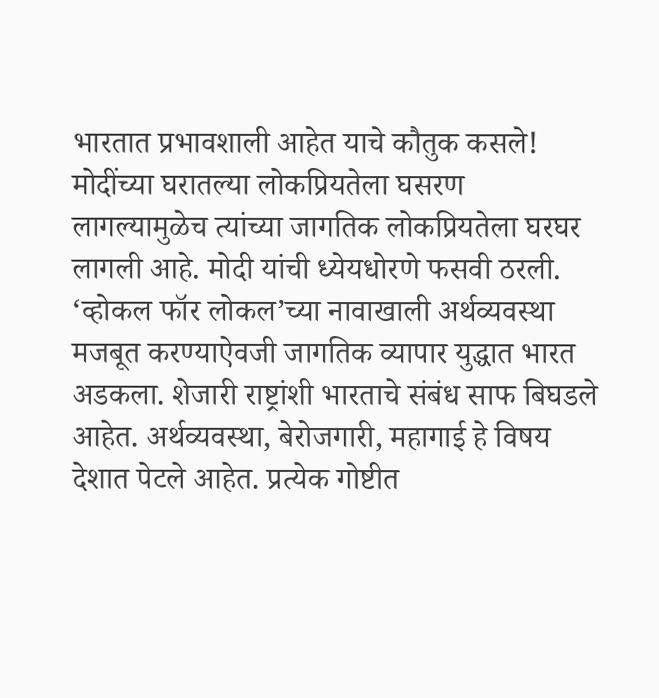भारतात प्रभावशाली आहेत याचे कौतुक कसले! मोदींच्या घरातल्या लोकप्रियतेला घसरण लागल्यामुळेच त्यांच्या जागतिक लोकप्रियतेला घरघर लागली आहे. मोदी यांची ध्येयधोरणे फसवी ठरली. ‘व्होकल फॉर लोकल’च्या नावाखाली अर्थव्यवस्था मजबूत करण्याऐवजी जागतिक व्यापार युद्धात भारत अडकला. शेजारी राष्ट्रांशी भारताचे संबंध साफ बिघडले आहेत. अर्थव्यवस्था, बेरोजगारी, महागाई हे विषय देशात पेटले आहेत. प्रत्येक गोष्टीत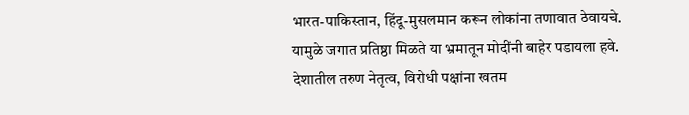भारत-पाकिस्तान, हिंदू-मुसलमान करून लोकांना तणावात ठेवायचे. यामुळे जगात प्रतिष्ठा मिळते या भ्रमातून मोदींनी बाहेर पडायला हवे. देशातील तरुण नेतृत्व, विरोधी पक्षांना खतम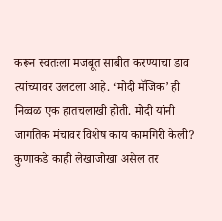करून स्वतःला मजबूत साबीत करण्याचा डाव त्यांच्यावर उलटला आहे. ‘मोदी मॅजिक’ ही निव्वळ एक हातचलाखी होती. मोदी यांनी जागतिक मंचावर विशेष काय कामगिरी केली? कुणाकडे काही लेखाजोखा असेल तर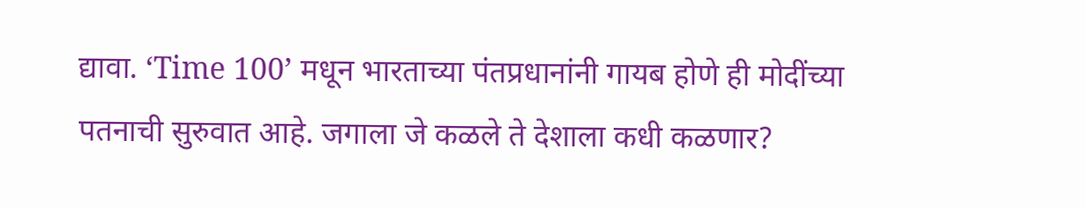द्यावा. ‘Time 100’ मधून भारताच्या पंतप्रधानांनी गायब होणे ही मोदींच्या पतनाची सुरुवात आहे. जगाला जे कळले ते देशाला कधी कळणार?